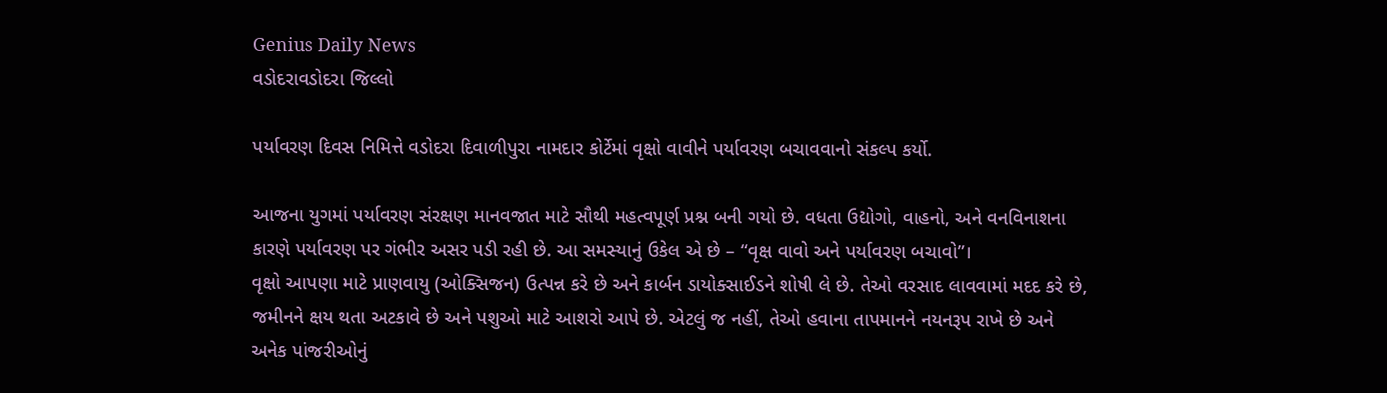Genius Daily News
વડોદરાવડોદરા જિલ્લો

પર્યાવરણ દિવસ નિમિત્તે વડોદરા દિવાળીપુરા નામદાર કોર્ટેમાં વૃક્ષો વાવીને પર્યાવરણ બચાવવાનો સંકલ્પ કર્યો.

આજના યુગમાં પર્યાવરણ સંરક્ષણ માનવજાત માટે સૌથી મહત્વપૂર્ણ પ્રશ્ન બની ગયો છે. વધતા ઉદ્યોગો, વાહનો, અને વનવિનાશના કારણે પર્યાવરણ પર ગંભીર અસર પડી રહી છે. આ સમસ્યાનું ઉકેલ એ છે – “વૃક્ષ વાવો અને પર્યાવરણ બચાવો”।
વૃક્ષો આપણા માટે પ્રાણવાયુ (ઓક્સિજન) ઉત્પન્ન કરે છે અને કાર્બન ડાયોક્સાઈડને શોષી લે છે. તેઓ વરસાદ લાવવામાં મદદ કરે છે, જમીનને ક્ષય થતા અટકાવે છે અને પશુઓ માટે આશરો આપે છે. એટલું જ નહીં, તેઓ હવાના તાપમાનને નયનરૂપ રાખે છે અને અનેક પાંજરીઓનું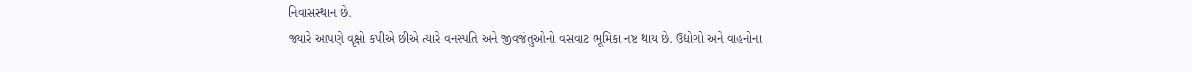નિવાસસ્થાન છે.
જ્યારે આપણે વૃક્ષો કપીએ છીએ ત્યારે વનસ્પતિ અને જીવજંતુઓનો વસવાટ ભૂમિકા નષ્ટ થાય છે. ઉદ્યોગો અને વાહનોના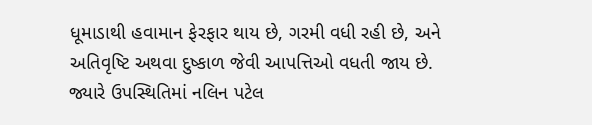ધૂમાડાથી હવામાન ફેરફાર થાય છે, ગરમી વધી રહી છે, અને અતિવૃષ્ટિ અથવા દુષ્કાળ જેવી આપત્તિઓ વધતી જાય છે. જ્યારે ઉપસ્થિતિમાં નલિન પટેલ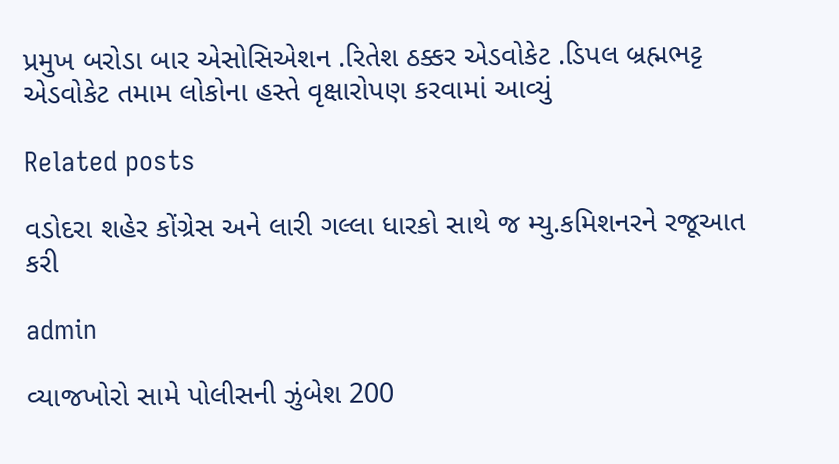પ્રમુખ બરોડા બાર એસોસિએશન .રિતેશ ઠક્કર એડવોકેટ .ડિપલ બ્રહ્મભટ્ટ એડવોકેટ તમામ લોકોના હસ્તે વૃક્ષારોપણ કરવામાં આવ્યું

Related posts

વડોદરા શહેર કોંગ્રેસ અને લારી ગલ્લા ધારકો સાથે જ મ્યુ.કમિશનરને રજૂઆત કરી

admin

વ્યાજખોરો સામે પોલીસની ઝુંબેશ 200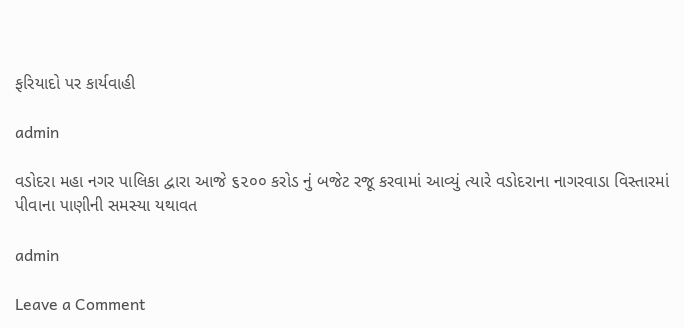ફરિયાદો પર કાર્યવાહી

admin

વડોદરા મહા નગર પાલિકા દ્વારા આજે ૬૨૦૦ કરોડ નું બજેટ રજૂ કરવામાં આવ્યું ત્યારે વડોદરાના નાગરવાડા વિસ્તારમાં પીવાના પાણીની સમસ્યા યથાવત

admin

Leave a Comment